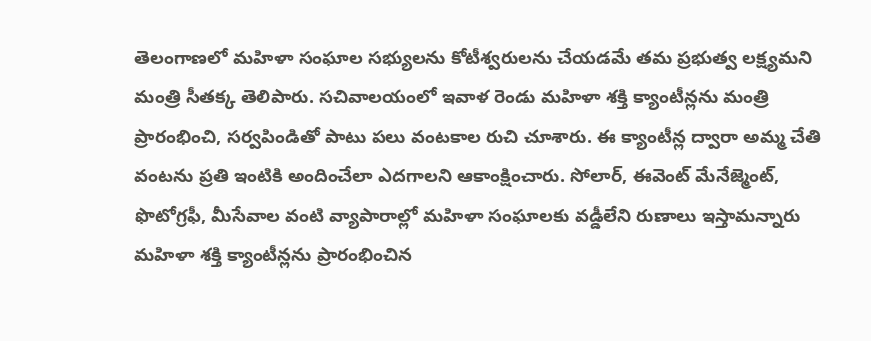తెలంగాణలో మహిళా సంఘాల సభ్యులను కోటీశ్వరులను చేయడమే తమ ప్రభుత్వ లక్ష్యమని మంత్రి సీతక్క తెలిపారు. సచివాలయంలో ఇవాళ రెండు మహిళా శక్తి క్యాంటీన్లను మంత్రి ప్రారంభించి, సర్వపిండితో పాటు పలు వంటకాల రుచి చూశారు. ఈ క్యాంటీన్ల ద్వారా అమ్మ చేతి వంటను ప్రతి ఇంటికి అందించేలా ఎదగాలని ఆకాంక్షించారు. సోలార్, ఈవెంట్ మేనేజ్మెంట్, ఫొటోగ్రఫీ, మీసేవాల వంటి వ్యాపారాల్లో మహిళా సంఘాలకు వడ్డీలేని రుణాలు ఇస్తామన్నారు
మహిళా శక్తి క్యాంటీన్లను ప్రారంభించిన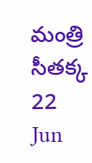మంత్రి సీతక్క
22
Jun